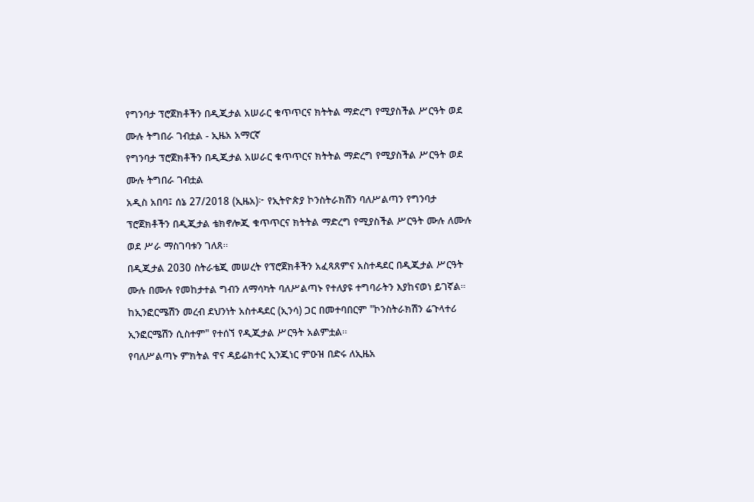የግንባታ ፕሮጀክቶችን በዲጂታል አሠራር ቁጥጥርና ክትትል ማድረግ የሚያስችል ሥርዓት ወደ ሙሉ ትግበራ ገብቷል - ኢዜአ አማርኛ
የግንባታ ፕሮጀክቶችን በዲጂታል አሠራር ቁጥጥርና ክትትል ማድረግ የሚያስችል ሥርዓት ወደ ሙሉ ትግበራ ገብቷል
አዲስ አበባ፤ ሰኔ 27/2018 (ኢዜአ)፦ የኢትዮጵያ ኮንስትራክሽን ባለሥልጣን የግንባታ ፕሮጀክቶችን በዲጂታል ቴክኖሎጂ ቁጥጥርና ክትትል ማድረግ የሚያስችል ሥርዓት ሙሉ ለሙሉ ወደ ሥራ ማስገባቱን ገለጸ።
በዲጂታል 2030 ስትራቴጂ መሠረት የፕሮጀክቶችን አፈጻጸምና አስተዳደር በዲጂታል ሥርዓት ሙሉ በሙሉ የመከታተል ግብን ለማሳካት ባለሥልጣኑ የተለያዩ ተግባራትን እያከናወነ ይገኛል።
ከኢንፎርሜሽን መረብ ደህንነት አስተዳደር (ኢንሳ) ጋር በመተባበርም "ኮንስትራክሽን ሬጉላተሪ ኢንፎርሜሽን ሲስተም" የተሰኘ የዲጂታል ሥርዓት አልምቷል።
የባለሥልጣኑ ምክትል ዋና ዳይሬክተር ኢንጂነር ምዑዝ በድሩ ለኢዜአ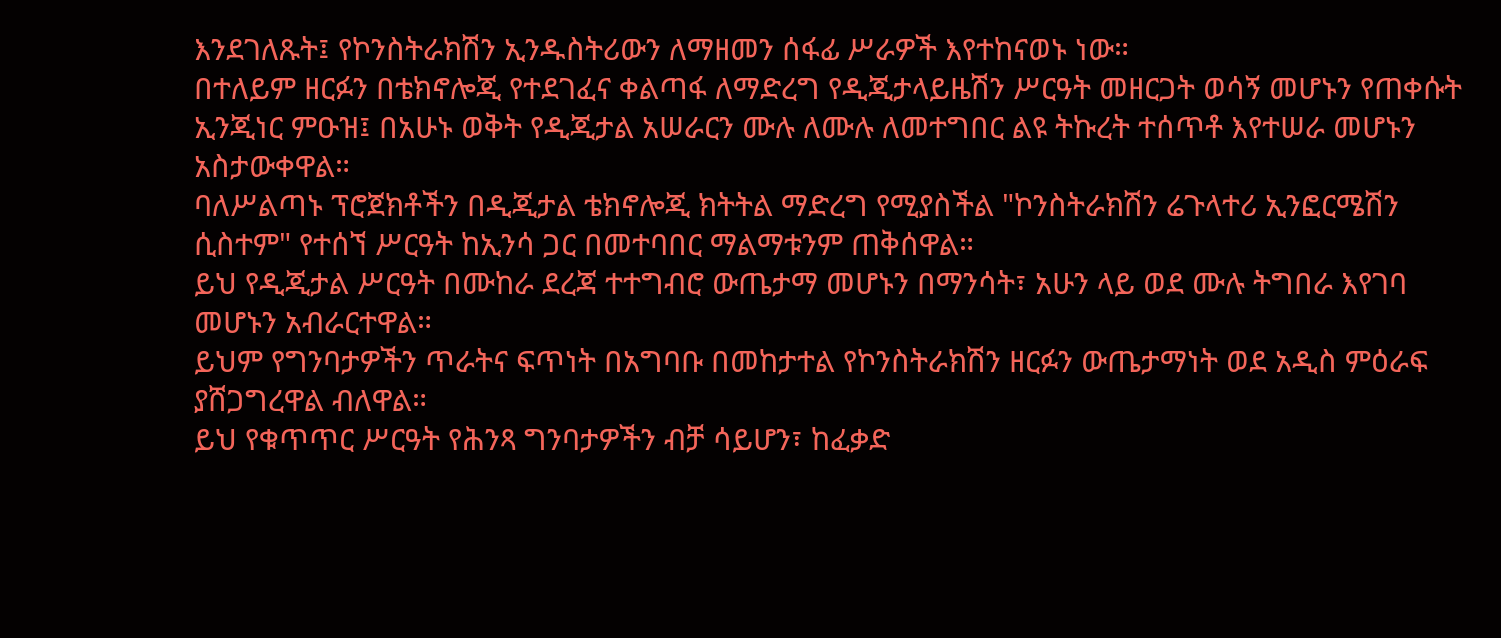እንደገለጹት፤ የኮንስትራክሽን ኢንዱስትሪውን ለማዘመን ሰፋፊ ሥራዎች እየተከናወኑ ነው።
በተለይም ዘርፉን በቴክኖሎጂ የተደገፈና ቀልጣፋ ለማድረግ የዲጂታላይዜሽን ሥርዓት መዘርጋት ወሳኝ መሆኑን የጠቀሱት ኢንጂነር ምዑዝ፤ በአሁኑ ወቅት የዲጂታል አሠራርን ሙሉ ለሙሉ ለመተግበር ልዩ ትኩረት ተሰጥቶ እየተሠራ መሆኑን አስታውቀዋል።
ባለሥልጣኑ ፕሮጀክቶችን በዲጂታል ቴክኖሎጂ ክትትል ማድረግ የሚያስችል "ኮንስትራክሽን ሬጉላተሪ ኢንፎርሜሽን ሲስተም" የተሰኘ ሥርዓት ከኢንሳ ጋር በመተባበር ማልማቱንም ጠቅሰዋል።
ይህ የዲጂታል ሥርዓት በሙከራ ደረጃ ተተግብሮ ውጤታማ መሆኑን በማንሳት፣ አሁን ላይ ወደ ሙሉ ትግበራ እየገባ መሆኑን አብራርተዋል።
ይህም የግንባታዎችን ጥራትና ፍጥነት በአግባቡ በመከታተል የኮንስትራክሽን ዘርፉን ውጤታማነት ወደ አዲስ ምዕራፍ ያሸጋግረዋል ብለዋል።
ይህ የቁጥጥር ሥርዓት የሕንጻ ግንባታዎችን ብቻ ሳይሆን፣ ከፈቃድ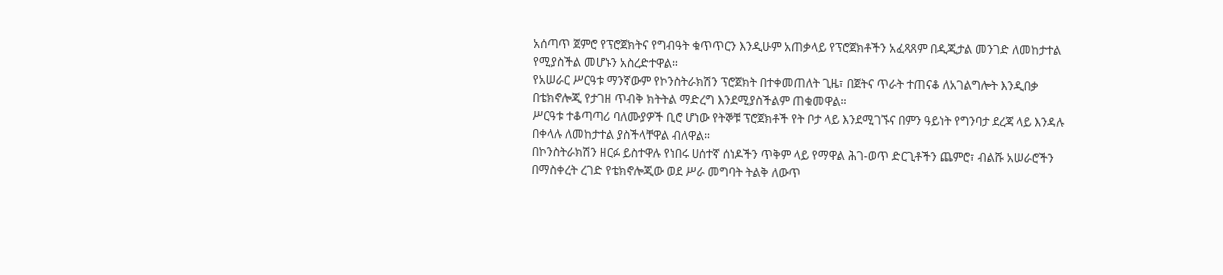አሰጣጥ ጀምሮ የፕሮጀክትና የግብዓት ቁጥጥርን እንዲሁም አጠቃላይ የፕሮጀክቶችን አፈጻጸም በዲጂታል መንገድ ለመከታተል የሚያስችል መሆኑን አስረድተዋል።
የአሠራር ሥርዓቱ ማንኛውም የኮንስትራክሽን ፕሮጀክት በተቀመጠለት ጊዜ፣ በጀትና ጥራት ተጠናቆ ለአገልግሎት እንዲበቃ በቴክኖሎጂ የታገዘ ጥብቅ ክትትል ማድረግ እንደሚያስችልም ጠቁመዋል።
ሥርዓቱ ተቆጣጣሪ ባለሙያዎች ቢሮ ሆነው የትኞቹ ፕሮጀክቶች የት ቦታ ላይ እንደሚገኙና በምን ዓይነት የግንባታ ደረጃ ላይ እንዳሉ በቀላሉ ለመከታተል ያስችላቸዋል ብለዋል።
በኮንስትራክሽን ዘርፉ ይስተዋሉ የነበሩ ሀሰተኛ ሰነዶችን ጥቅም ላይ የማዋል ሕገ-ወጥ ድርጊቶችን ጨምሮ፣ ብልሹ አሠራሮችን በማስቀረት ረገድ የቴክኖሎጂው ወደ ሥራ መግባት ትልቅ ለውጥ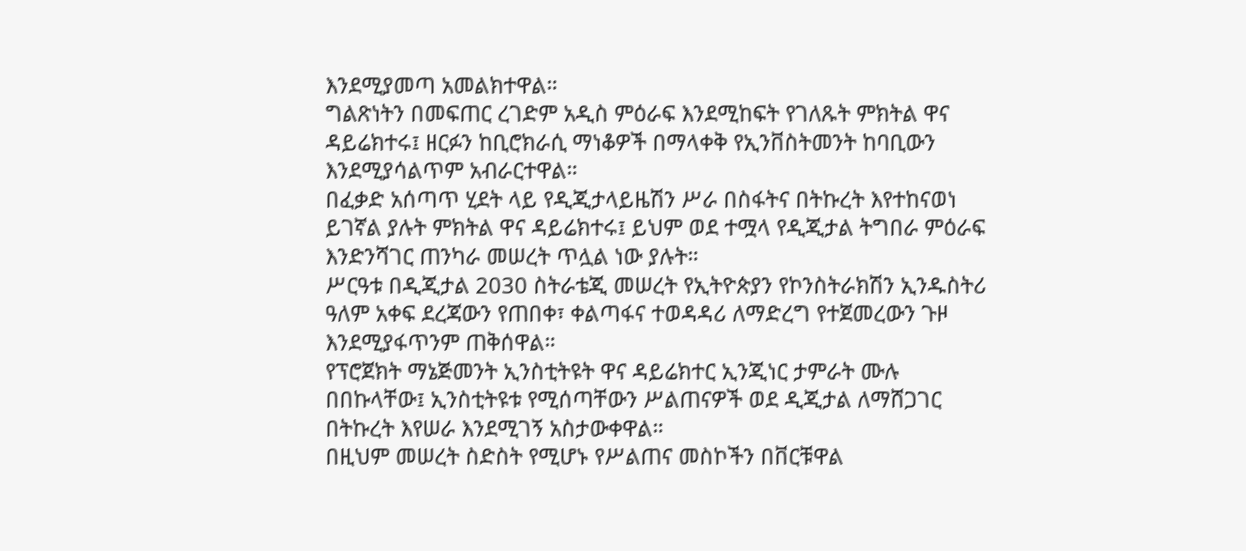እንደሚያመጣ አመልክተዋል።
ግልጽነትን በመፍጠር ረገድም አዲስ ምዕራፍ እንደሚከፍት የገለጹት ምክትል ዋና ዳይሬክተሩ፤ ዘርፉን ከቢሮክራሲ ማነቆዎች በማላቀቅ የኢንቨስትመንት ከባቢውን እንደሚያሳልጥም አብራርተዋል።
በፈቃድ አሰጣጥ ሂደት ላይ የዲጂታላይዜሽን ሥራ በስፋትና በትኩረት እየተከናወነ ይገኛል ያሉት ምክትል ዋና ዳይሬክተሩ፤ ይህም ወደ ተሟላ የዲጂታል ትግበራ ምዕራፍ እንድንሻገር ጠንካራ መሠረት ጥሏል ነው ያሉት።
ሥርዓቱ በዲጂታል 2030 ስትራቴጂ መሠረት የኢትዮጵያን የኮንስትራክሽን ኢንዱስትሪ ዓለም አቀፍ ደረጃውን የጠበቀ፣ ቀልጣፋና ተወዳዳሪ ለማድረግ የተጀመረውን ጉዞ እንደሚያፋጥንም ጠቅሰዋል።
የፕሮጀክት ማኔጅመንት ኢንስቲትዩት ዋና ዳይሬክተር ኢንጂነር ታምራት ሙሉ በበኩላቸው፤ ኢንስቲትዩቱ የሚሰጣቸውን ሥልጠናዎች ወደ ዲጂታል ለማሸጋገር በትኩረት እየሠራ እንደሚገኝ አስታውቀዋል።
በዚህም መሠረት ስድስት የሚሆኑ የሥልጠና መስኮችን በቨርቹዋል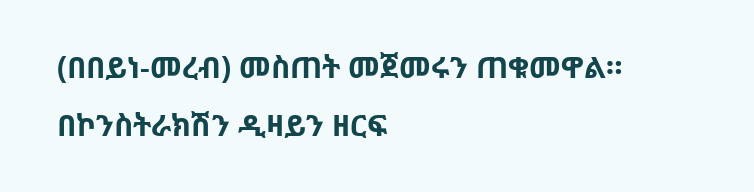(በበይነ-መረብ) መስጠት መጀመሩን ጠቁመዋል።
በኮንስትራክሽን ዲዛይን ዘርፍ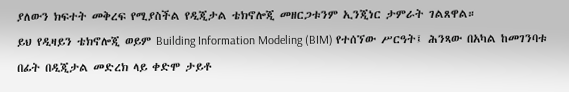ያለውን ክፍተት መቅረፍ የሚያስችል የዲጂታል ቴክኖሎጂ መዘርጋቱንም ኢንጂነር ታምራት ገልጸዋል።
ይህ የዲዛይን ቴክኖሎጂ ወይም Building Information Modeling (BIM) የተሰኘው ሥርዓት፤ ሕንጻው በአካል ከመገንባቱ በፊት በዲጂታል መድረክ ላይ ቀድሞ ታይቶ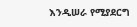እንዲሠራ የሚያደርግ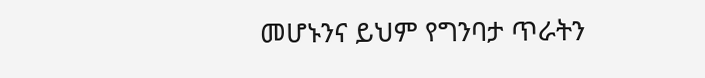መሆኑንና ይህም የግንባታ ጥራትን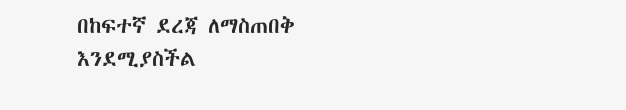በከፍተኛ ደረጃ ለማስጠበቅ እንደሚያስችል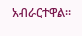አብራርተዋል።